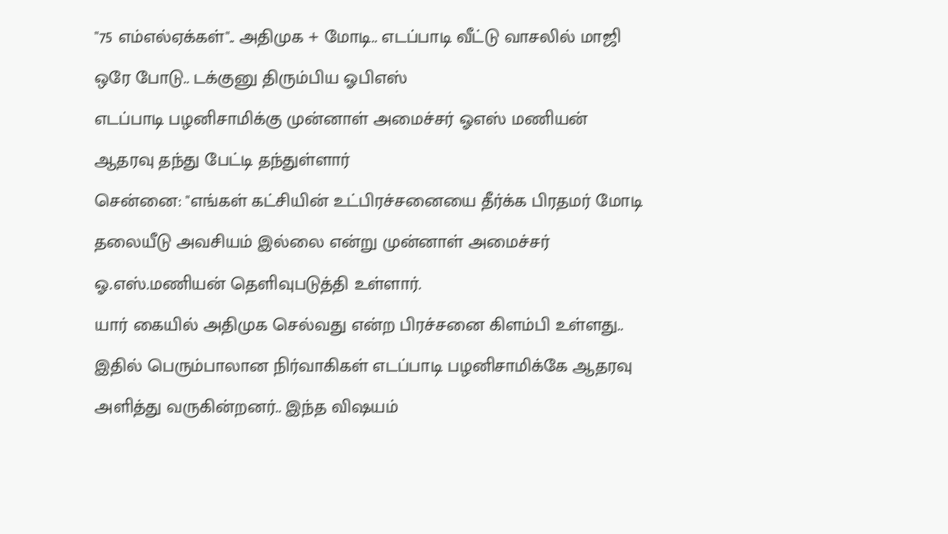"75 எம்எல்ஏக்கள்".. அதிமுக + மோடி.. எடப்பாடி வீட்டு வாசலில் மாஜி ஒரே போடு.. டக்குனு திரும்பிய ஓபிஎஸ்
எடப்பாடி பழனிசாமிக்கு முன்னாள் அமைச்சர் ஓஎஸ் மணியன் ஆதரவு தந்து பேட்டி தந்துள்ளார்
சென்னை: "எங்கள் கட்சியின் உட்பிரச்சனையை தீர்க்க பிரதமர் மோடி தலையீடு அவசியம் இல்லை என்று முன்னாள் அமைச்சர் ஓ.எஸ்.மணியன் தெளிவுபடுத்தி உள்ளார்.
யார் கையில் அதிமுக செல்வது என்ற பிரச்சனை கிளம்பி உள்ளது.. இதில் பெரும்பாலான நிர்வாகிகள் எடப்பாடி பழனிசாமிக்கே ஆதரவு அளித்து வருகின்றனர்.. இந்த விஷயம்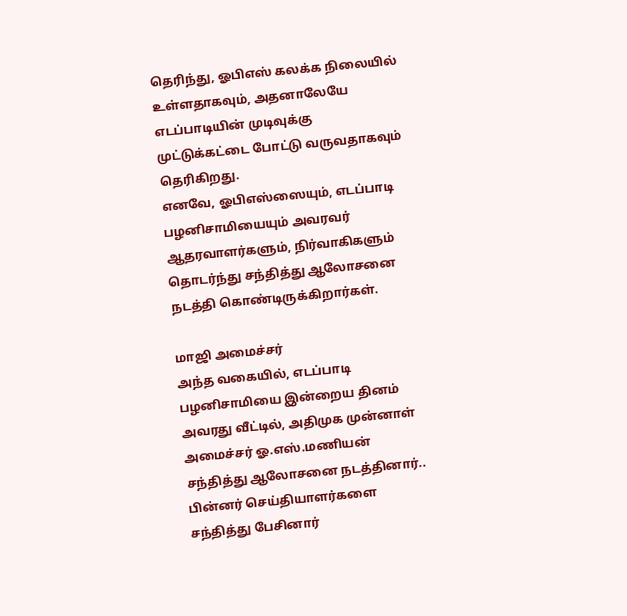தெரிந்து, ஓபிஎஸ் கலக்க நிலையில் உள்ளதாகவும், அதனாலேயே எடப்பாடியின் முடிவுக்கு முட்டுக்கட்டை போட்டு வருவதாகவும் தெரிகிறது.
எனவே, ஓபிஎஸ்ஸையும், எடப்பாடி பழனிசாமியையும் அவரவர் ஆதரவாளர்களும், நிர்வாகிகளும் தொடர்ந்து சந்தித்து ஆலோசனை நடத்தி கொண்டிருக்கிறார்கள்.

மாஜி அமைச்சர்
அந்த வகையில், எடப்பாடி பழனிசாமியை இன்றைய தினம் அவரது வீட்டில், அதிமுக முன்னாள் அமைச்சர் ஓ.எஸ்.மணியன் சந்தித்து ஆலோசனை நடத்தினார்.. பின்னர் செய்தியாளர்களை சந்தித்து பேசினார்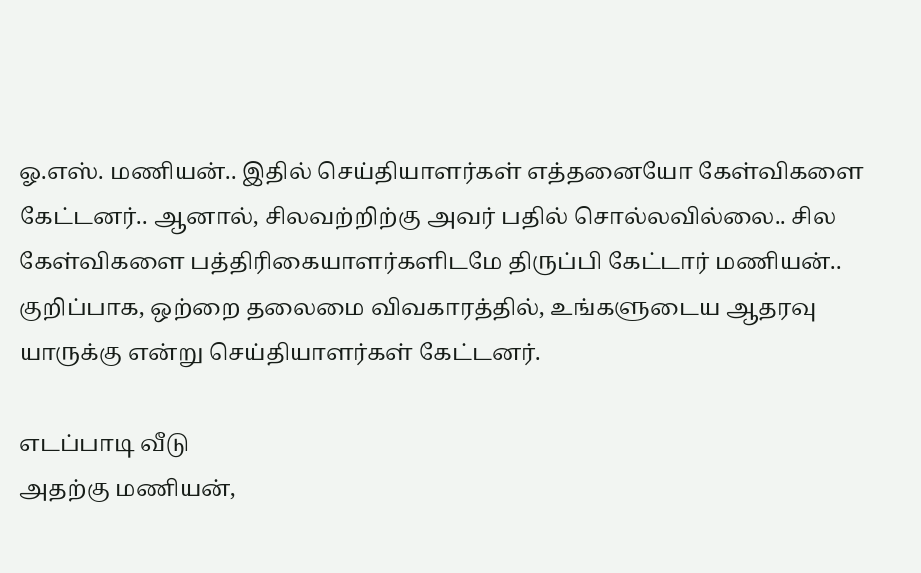ஓ.எஸ். மணியன்.. இதில் செய்தியாளர்கள் எத்தனையோ கேள்விகளை கேட்டனர்.. ஆனால், சிலவற்றிற்கு அவர் பதில் சொல்லவில்லை.. சில கேள்விகளை பத்திரிகையாளர்களிடமே திருப்பி கேட்டார் மணியன்.. குறிப்பாக, ஒற்றை தலைமை விவகாரத்தில், உங்களுடைய ஆதரவு யாருக்கு என்று செய்தியாளர்கள் கேட்டனர்.

எடப்பாடி வீடு
அதற்கு மணியன்,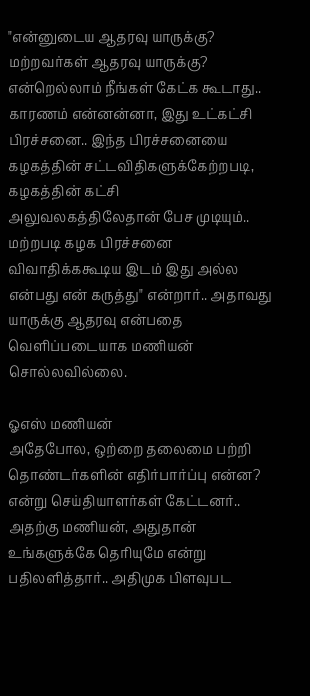"என்னுடைய ஆதரவு யாருக்கு? மற்றவர்கள் ஆதரவு யாருக்கு? என்றெல்லாம் நீங்கள் கேட்க கூடாது.. காரணம் என்னன்னா, இது உட்கட்சி பிரச்சனை.. இந்த பிரச்சனையை கழகத்தின் சட்டவிதிகளுக்கேற்றபடி, கழகத்தின் கட்சி அலுவலகத்திலேதான் பேச முடியும்.. மற்றபடி கழக பிரச்சனை விவாதிக்ககூடிய இடம் இது அல்ல என்பது என் கருத்து" என்றார்.. அதாவது யாருக்கு ஆதரவு என்பதை வெளிப்படையாக மணியன் சொல்லவில்லை.

ஓஎஸ் மணியன்
அதேபோல, ஒற்றை தலைமை பற்றி தொண்டர்களின் எதிர்பார்ப்பு என்ன? என்று செய்தியாளர்கள் கேட்டனர்.. அதற்கு மணியன், அதுதான் உங்களுக்கே தெரியுமே என்று பதிலளித்தார்.. அதிமுக பிளவுபட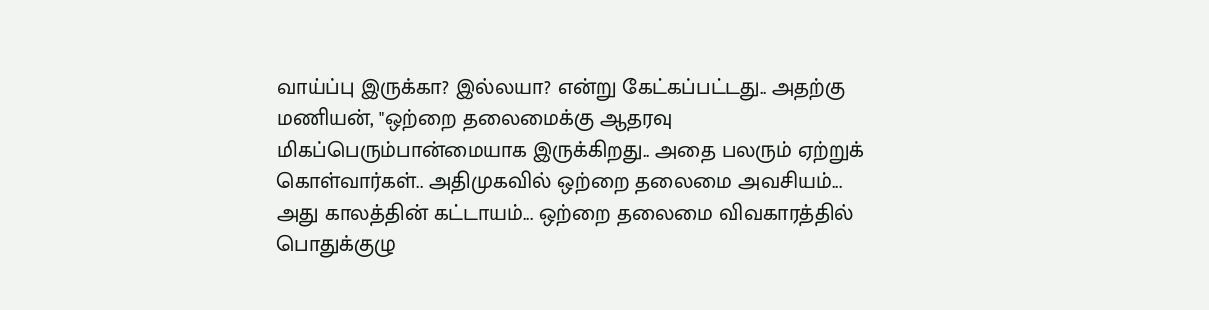வாய்ப்பு இருக்கா? இல்லயா? என்று கேட்கப்பட்டது.. அதற்கு மணியன், "ஒற்றை தலைமைக்கு ஆதரவு மிகப்பெரும்பான்மையாக இருக்கிறது.. அதை பலரும் ஏற்றுக் கொள்வார்கள்.. அதிமுகவில் ஒற்றை தலைமை அவசியம்... அது காலத்தின் கட்டாயம்... ஒற்றை தலைமை விவகாரத்தில் பொதுக்குழு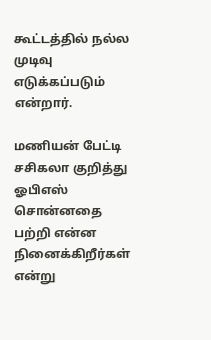கூட்டத்தில் நல்ல முடிவு எடுக்கப்படும் என்றார்.

மணியன் பேட்டி
சசிகலா குறித்து ஓபிஎஸ் சொன்னதை பற்றி என்ன நினைக்கிறீர்கள் என்று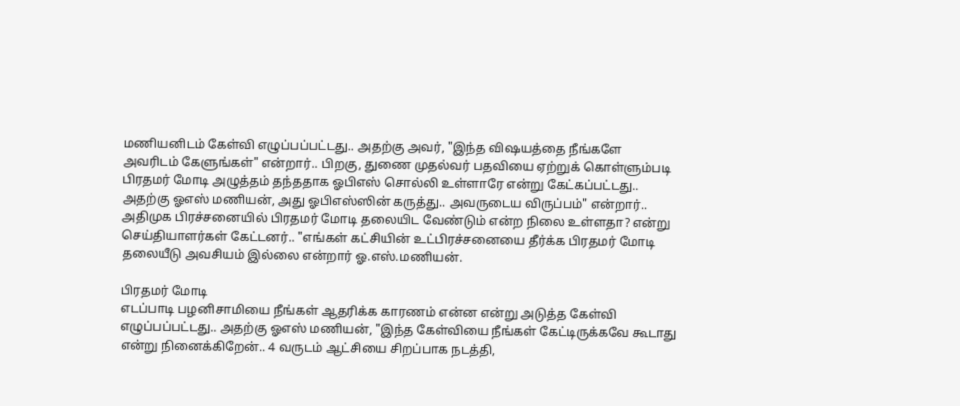மணியனிடம் கேள்வி எழுப்பப்பட்டது.. அதற்கு அவர், "இந்த விஷயத்தை நீங்களே அவரிடம் கேளுங்கள்" என்றார்.. பிறகு, துணை முதல்வர் பதவியை ஏற்றுக் கொள்ளும்படி பிரதமர் மோடி அழுத்தம் தந்ததாக ஓபிஎஸ் சொல்லி உள்ளாரே என்று கேட்கப்பட்டது.. அதற்கு ஓஎஸ் மணியன், அது ஓபிஎஸ்ஸின் கருத்து.. அவருடைய விருப்பம்" என்றார்.. அதிமுக பிரச்சனையில் பிரதமர் மோடி தலையிட வேண்டும் என்ற நிலை உள்ளதா? என்று செய்தியாளர்கள் கேட்டனர்.. "எங்கள் கட்சியின் உட்பிரச்சனையை தீர்க்க பிரதமர் மோடி தலையீடு அவசியம் இல்லை என்றார் ஓ.எஸ்.மணியன்.

பிரதமர் மோடி
எடப்பாடி பழனிசாமியை நீங்கள் ஆதரிக்க காரணம் என்ன என்று அடுத்த கேள்வி எழுப்பப்பட்டது.. அதற்கு ஓஎஸ் மணியன், "இந்த கேள்வியை நீங்கள் கேட்டிருக்கவே கூடாது என்று நினைக்கிறேன்.. 4 வருடம் ஆட்சியை சிறப்பாக நடத்தி,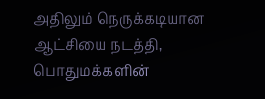அதிலும் நெருக்கடியான ஆட்சியை நடத்தி, பொதுமக்களின்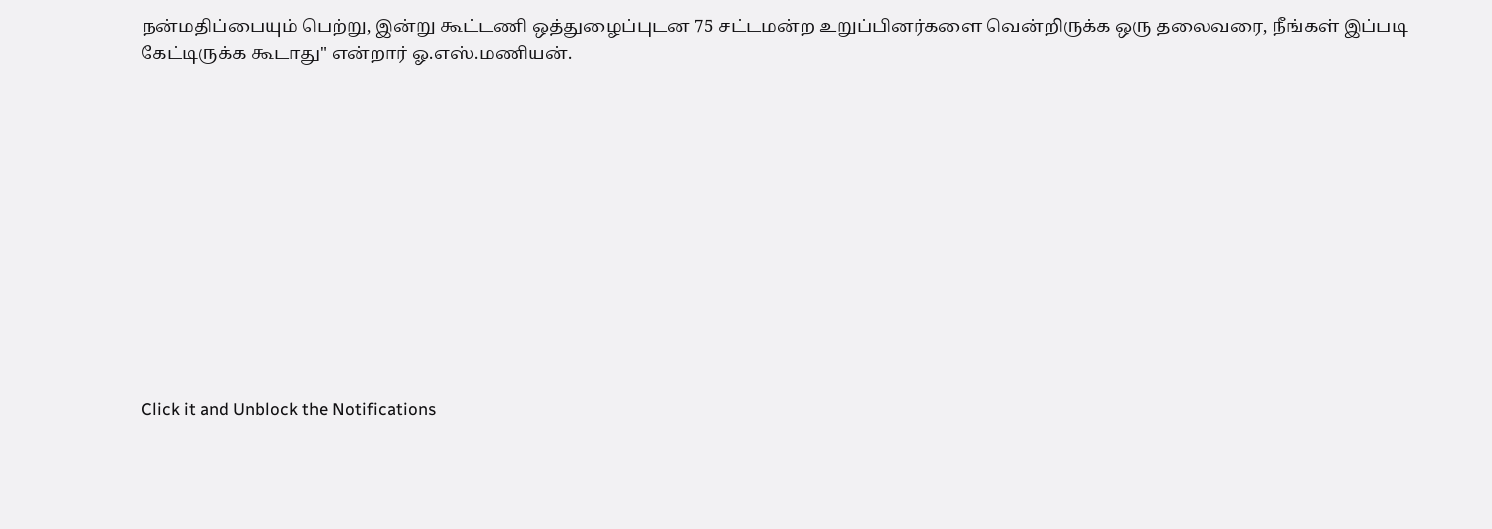நன்மதிப்பையும் பெற்று, இன்று கூட்டணி ஒத்துழைப்புடன 75 சட்டமன்ற உறுப்பினர்களை வென்றிருக்க ஒரு தலைவரை, நீங்கள் இப்படி கேட்டிருக்க கூடாது" என்றார் ஓ.எஸ்.மணியன்.












Click it and Unblock the Notifications